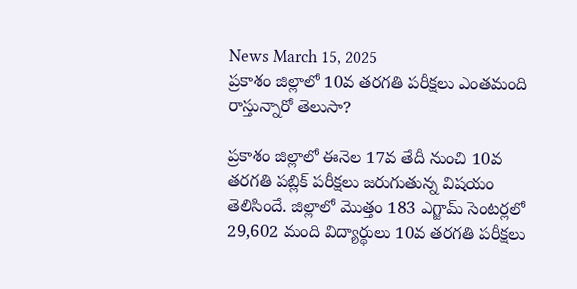News March 15, 2025
ప్రకాశం జిల్లాలో 10వ తరగతి పరీక్షలు ఎంతమంది రాస్తున్నారో తెలుసా?

ప్రకాశం జిల్లాలో ఈనెల 17వ తేదీ నుంచి 10వ తరగతి పబ్లిక్ పరీక్షలు జరుగుతున్న విషయం తెలిసిందే. జిల్లాలో మొత్తం 183 ఎగ్జామ్ సెంటర్లలో 29,602 మంది విద్యార్థులు 10వ తరగతి పరీక్షలు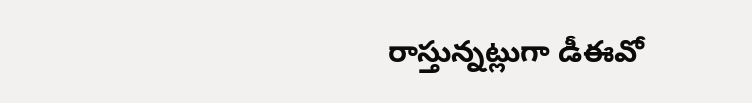రాస్తున్నట్లుగా డీఈవో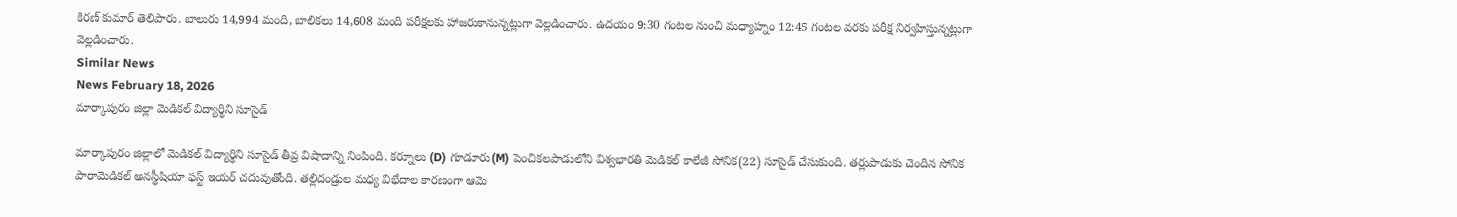కిరణ్ కుమార్ తెలిపారు. బాలురు 14,994 మంది, బాలికలు 14,608 మంది పరీక్షలకు హాజరుకానున్నట్లుగా వెల్లడించారు. ఉదయం 9:30 గంటల నుంచి మధ్యాహ్నం 12:45 గంటల వరకు పరీక్ష నిర్వహిస్తున్నట్లుగా వెల్లడించారు.
Similar News
News February 18, 2026
మార్కాపురం జిల్లా మెడికల్ విద్యార్థిని సూసైడ్

మార్కాపురం జిల్లాలో మెడికల్ విద్యార్థిని సూసైడ్ తీవ్ర విషాదాన్ని నింపింది. కర్నూలు (D) గూడూరు(M) పెంచికలపాడులోని విశ్వభారతి మెడికల్ కాలేజీ సోనిక(22) సూసైడ్ చేసుకుంది. తర్లుపాడుకు చెందిన సోనిక పారామెడికల్ అనస్థీషియా ఫస్ట్ ఇయర్ చదువుతోంది. తల్లిదండ్రుల మధ్య విభేదాల కారణంగా ఆమె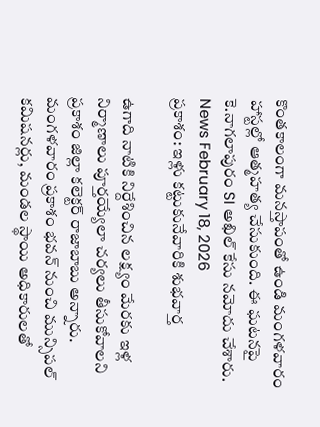కొంతకాలంగా మనస్తాపంతో ఉండి మంగళవారం హాస్టల్లో ఆత్మహత్య చేసుకుంది. ఈ ఘటనపై కె.నాగలాపురం SI అఖిల్ కేసు నమోదు చేశారు.
News February 18, 2026
ప్రకాశం: ఇళ్లు కట్టుకునేవారికి శుభవార్త

ఉగాది నాటికి నిర్దేశించిన లక్ష్యం మేరకు ఇళ్ల నిర్మాణాలు పూర్తయ్యేలా చర్యలు తీసుకోవాలని ప్రకాశం జిల్లా కలెక్టర్ రాజాబాబు అన్నారు. మంగళవారం ప్రకాశం భవన్ నుంచి మున్సిపల్ కమిషనర్లు, మండల స్థాయి అధికారులతో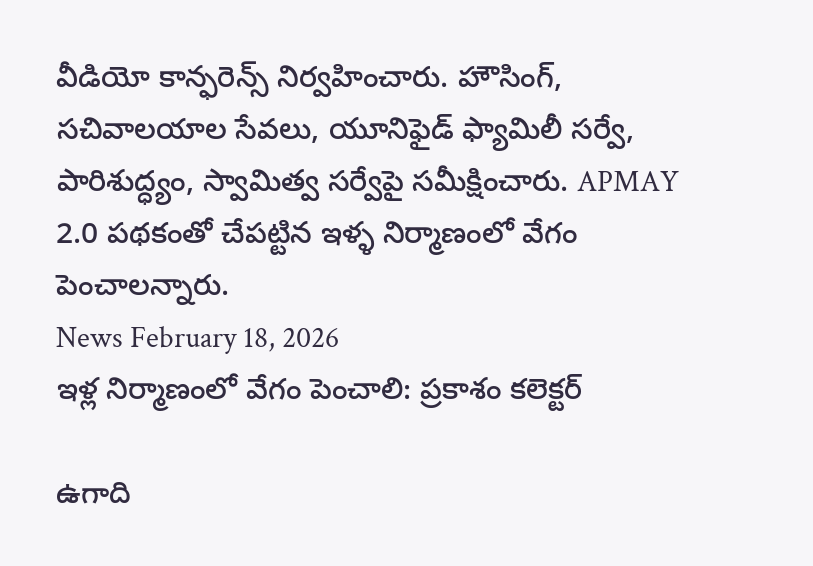వీడియో కాన్ఫరెన్స్ నిర్వహించారు. హౌసింగ్, సచివాలయాల సేవలు, యూనిఫైడ్ ఫ్యామిలీ సర్వే, పారిశుద్ధ్యం, స్వామిత్వ సర్వేపై సమీక్షించారు. APMAY 2.0 పథకంతో చేపట్టిన ఇళ్ళ నిర్మాణంలో వేగం పెంచాలన్నారు.
News February 18, 2026
ఇళ్ల నిర్మాణంలో వేగం పెంచాలి: ప్రకాశం కలెక్టర్

ఉగాది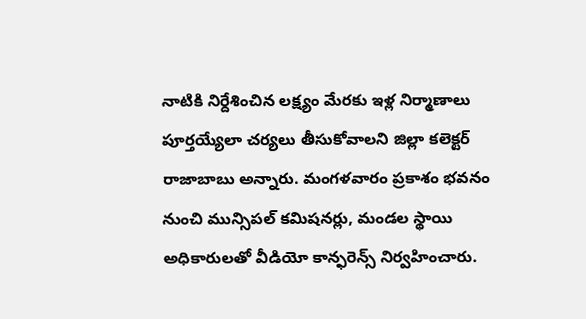నాటికి నిర్దేశించిన లక్ష్యం మేరకు ఇళ్ల నిర్మాణాలు పూర్తయ్యేలా చర్యలు తీసుకోవాలని జిల్లా కలెక్టర్ రాజాబాబు అన్నారు. మంగళవారం ప్రకాశం భవనం నుంచి మున్సిపల్ కమిషనర్లు, మండల స్థాయి అధికారులతో వీడియో కాన్ఫరెన్స్ నిర్వహించారు.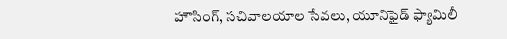హౌసింగ్, సచివాలయాల సేవలు, యూనిఫైడ్ ఫ్యామిలీ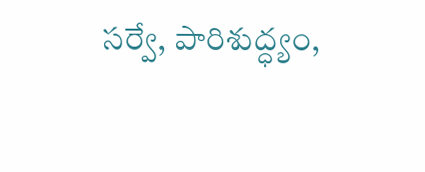సర్వే, పారిశుద్ధ్యం,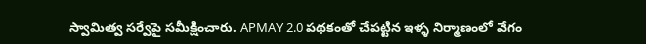స్వామిత్వ సర్వేపై సమీక్షించారు. APMAY 2.0 పథకంతో చేపట్టిన ఇళ్ళ నిర్మాణంలో వేగం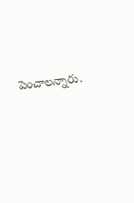పెంచాలన్నారు.